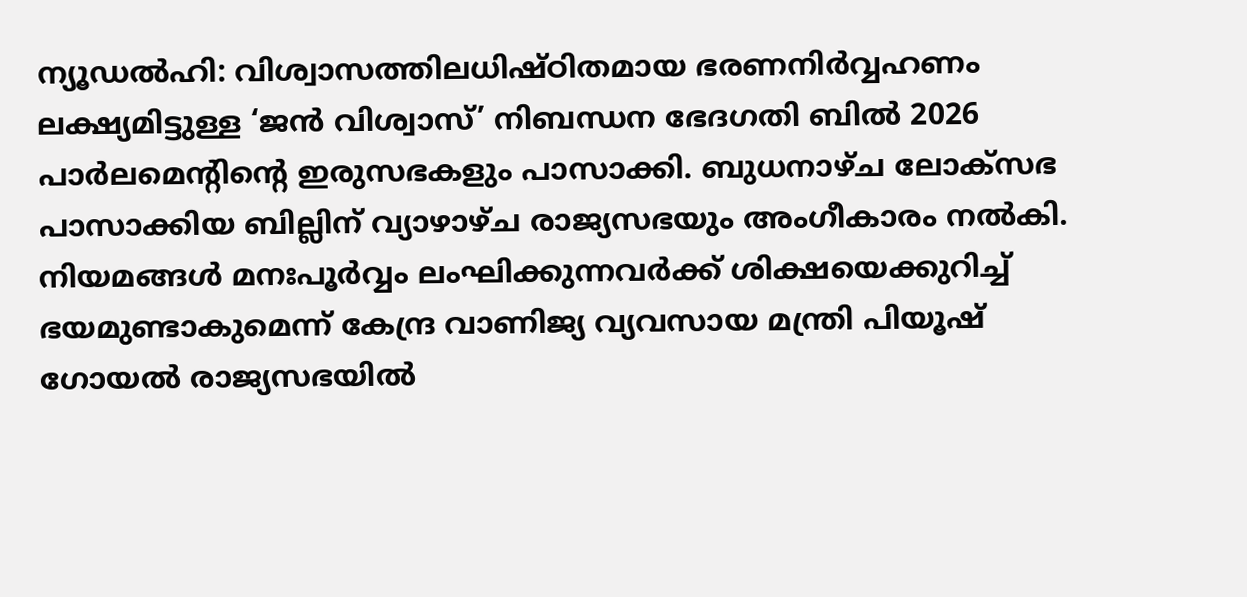ന്യൂഡൽഹി: വിശ്വാസത്തിലധിഷ്ഠിതമായ ഭരണനിർവ്വഹണം ലക്ഷ്യമിട്ടുള്ള ‘ജൻ വിശ്വാസ്’ നിബന്ധന ഭേദഗതി ബിൽ 2026 പാർലമെന്റിന്റെ ഇരുസഭകളും പാസാക്കി. ബുധനാഴ്ച ലോക്സഭ പാസാക്കിയ ബില്ലിന് വ്യാഴാഴ്ച രാജ്യസഭയും അംഗീകാരം നൽകി. നിയമങ്ങൾ മനഃപൂർവ്വം ലംഘിക്കുന്നവർക്ക് ശിക്ഷയെക്കുറിച്ച് ഭയമുണ്ടാകുമെന്ന് കേന്ദ്ര വാണിജ്യ വ്യവസായ മന്ത്രി പിയൂഷ് ഗോയൽ രാജ്യസഭയിൽ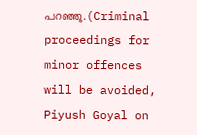പറഞ്ഞു.(Criminal proceedings for minor offences will be avoided, Piyush Goyal on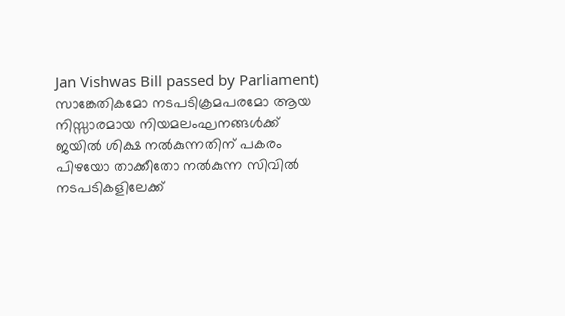Jan Vishwas Bill passed by Parliament)
സാങ്കേതികമോ നടപടിക്രമപരമോ ആയ നിസ്സാരമായ നിയമലംഘനങ്ങൾക്ക് ജയിൽ ശിക്ഷ നൽകുന്നതിന് പകരം പിഴയോ താക്കീതോ നൽകുന്ന സിവിൽ നടപടികളിലേക്ക്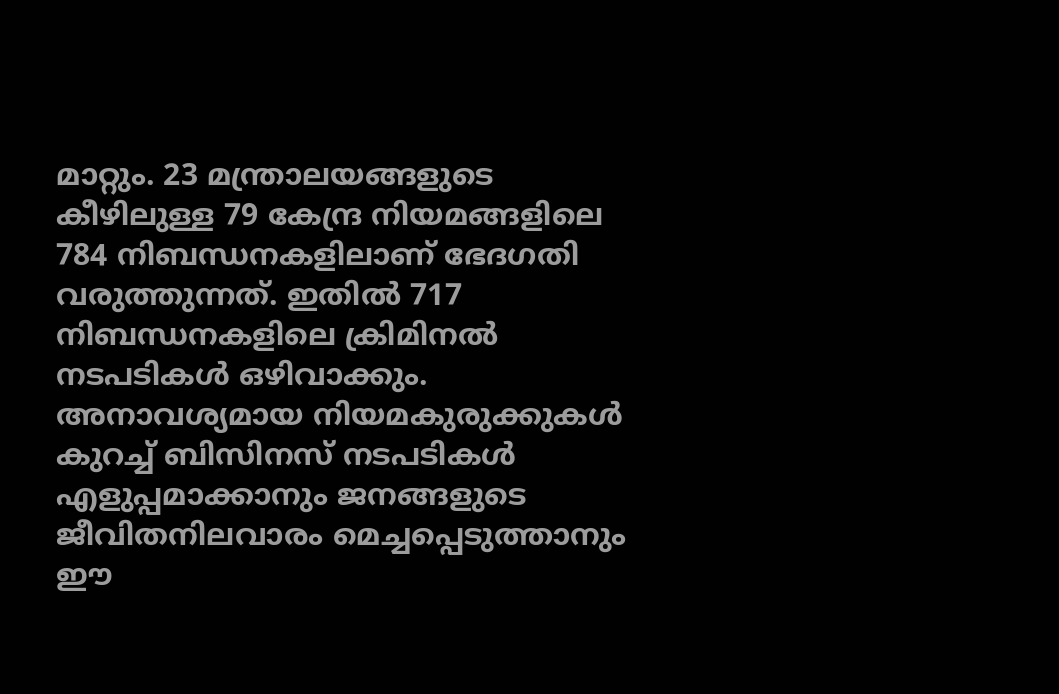മാറ്റും. 23 മന്ത്രാലയങ്ങളുടെ കീഴിലുള്ള 79 കേന്ദ്ര നിയമങ്ങളിലെ 784 നിബന്ധനകളിലാണ് ഭേദഗതി വരുത്തുന്നത്. ഇതിൽ 717 നിബന്ധനകളിലെ ക്രിമിനൽ നടപടികൾ ഒഴിവാക്കും.
അനാവശ്യമായ നിയമകുരുക്കുകൾ കുറച്ച് ബിസിനസ് നടപടികൾ എളുപ്പമാക്കാനും ജനങ്ങളുടെ ജീവിതനിലവാരം മെച്ചപ്പെടുത്താനും ഈ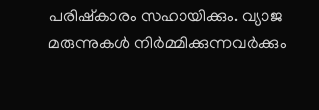പരിഷ്കാരം സഹായിക്കും. വ്യാജ മരുന്നുകൾ നിർമ്മിക്കുന്നവർക്കും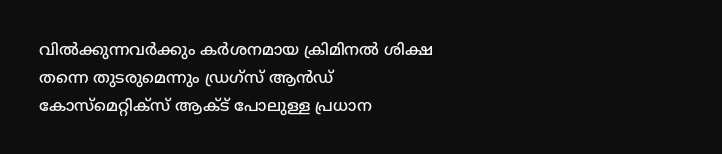വിൽക്കുന്നവർക്കും കർശനമായ ക്രിമിനൽ ശിക്ഷ തന്നെ തുടരുമെന്നും ഡ്രഗ്സ് ആൻഡ് കോസ്മെറ്റിക്സ് ആക്ട് പോലുള്ള പ്രധാന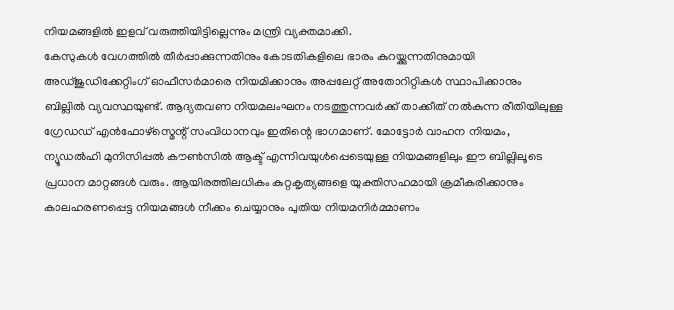നിയമങ്ങളിൽ ഇളവ് വരുത്തിയിട്ടില്ലെന്നും മന്ത്രി വ്യക്തമാക്കി.
കേസുകൾ വേഗത്തിൽ തീർപ്പാക്കുന്നതിനും കോടതികളിലെ ഭാരം കുറയ്ക്കുന്നതിനുമായി അഡ്ജുഡിക്കേറ്റിംഗ് ഓഫീസർമാരെ നിയമിക്കാനും അപ്പലേറ്റ് അതോറിറ്റികൾ സ്ഥാപിക്കാനും ബില്ലിൽ വ്യവസ്ഥയുണ്ട്. ആദ്യതവണ നിയമലംഘനം നടത്തുന്നവർക്ക് താക്കീത് നൽകുന്ന രീതിയിലുള്ള ഗ്രേഡഡ് എൻഫോഴ്സ്മെന്റ് സംവിധാനവും ഇതിന്റെ ഭാഗമാണ്. മോട്ടോർ വാഹന നിയമം, ന്യൂഡൽഹി മുനിസിപ്പൽ കൗൺസിൽ ആക്ട് എന്നിവയുൾപ്പെടെയുള്ള നിയമങ്ങളിലും ഈ ബില്ലിലൂടെ പ്രധാന മാറ്റങ്ങൾ വരും. ആയിരത്തിലധികം കുറ്റകൃത്യങ്ങളെ യുക്തിസഹമായി ക്രമീകരിക്കാനും കാലഹരണപ്പെട്ട നിയമങ്ങൾ നീക്കം ചെയ്യാനും പുതിയ നിയമനിർമ്മാണം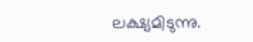ലക്ഷ്യമിടുന്നു.